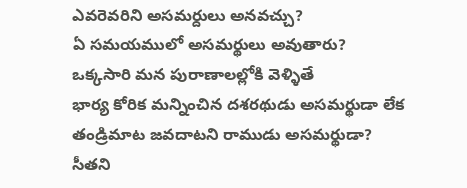ఎవరెవరిని అసమర్దులు అనవచ్చు?
ఏ సమయములో అసమర్థులు అవుతారు?
ఒక్కసారి మన పురాణాలల్లోకి వెళ్ళితే
భార్య కోరిక మన్నించిన దశరథుడు అసమర్థుడా లేక తండ్రిమాట జవదాటని రాముడు అసమర్థుడా?
సీతని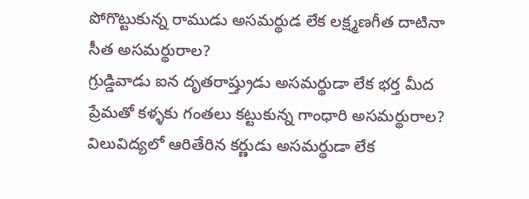పోగొట్టుకున్న రాముడు అసమర్థుడ లేక లక్ష్మణగీత దాటినా సీత అసమర్థురాల?
గ్రుడ్డివాడు ఐన దృతరాష్త్రుడు అసమర్థుడా లేక భర్త మీద ప్రేమతో కళ్ళకు గంతలు కట్టుకున్న గాంధారి అసమర్థురాల?
విలువిద్యలో ఆరితేరిన కర్ణుడు అసమర్థుడా లేక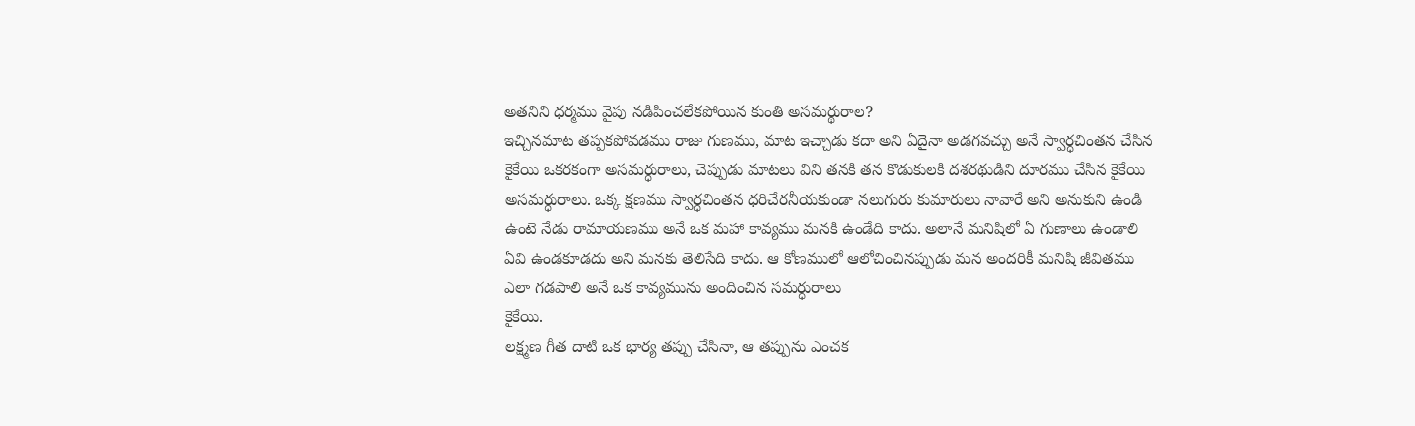అతనిని ధర్మము వైపు నడిపించలేకపోయిన కుంతి అసమర్థురాల?
ఇచ్చినమాట తప్పకపోవడము రాజు గుణము, మాట ఇచ్చాడు కదా అని ఏదైనా అడగవచ్చు అనే స్వార్ధచింతన చేసిన కైకేయి ఒకరకంగా అసమర్ధురాలు, చెప్పుడు మాటలు విని తనకి తన కొడుకులకి దశరథుడిని దూరము చేసిన కైకేయి అసమర్ధురాలు. ఒక్క క్షణము స్వార్ధచింతన ధరిచేరనీయకుండా నలుగురు కుమారులు నావారే అని అనుకుని ఉండి ఉంటె నేడు రామాయణము అనే ఒక మహా కావ్యము మనకి ఉండేది కాదు. అలానే మనిషిలో ఏ గుణాలు ఉండాలి ఏవి ఉండకూడదు అని మనకు తెలిసేది కాదు. ఆ కోణములో ఆలోచించినప్పుడు మన అందరికీ మనిషి జీవితము ఎలా గడపాలి అనే ఒక కావ్యమును అందించిన సమర్ధురాలు
కైకేయి.
లక్ష్మణ గీత దాటి ఒక భార్య తప్పు చేసినా, ఆ తప్పును ఎంచక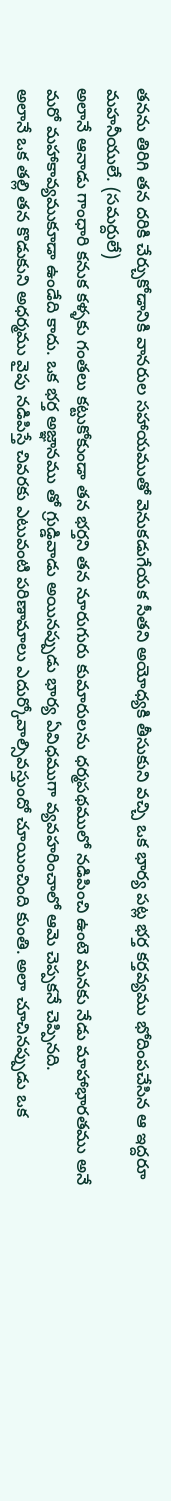తనను తిరిగి తన దరికి చేర్చుకోడానికి వానరుల సహాయముతో వెనుకడుగేయక సీతని అయోధ్యకి తీసుకుని వచ్చి ఒక భార్య పట్ల భర్త కర్తవ్యము భోదింపచేసిన ఆ ఇద్దరూ మహనీయులే. (సమర్దులే)
అలానే ఆనాడు గాంధారి కనుక కళ్ళకు గంతలు కట్టుకోకుండా తన భర్తని తన నూరుగురు కుమారులను ధర్మపథములో నడిపించి ఉంటె మనకు నేడు మాహాభారతము అనే మరో మహాకావ్యముకూడా ఉండేది కాదు. ఒక భర్త అజ్ఞానము తో గ్రుడ్డివాడు అయినప్పుడు భార్య ఏవిధముగా వ్యవహరించాలో ఆమె చెప్పకనే చెప్పినది.
అలానే ఒక తల్లి తన కొడుకుని అధర్మము వైపు నడిపిస్తే చివరకు ఎటువంటి పరిణామాలు ఎదుర్కోవాల్సివస్తుందో చూయించింది కుంతి. అలా చూచినప్పుడు ఒక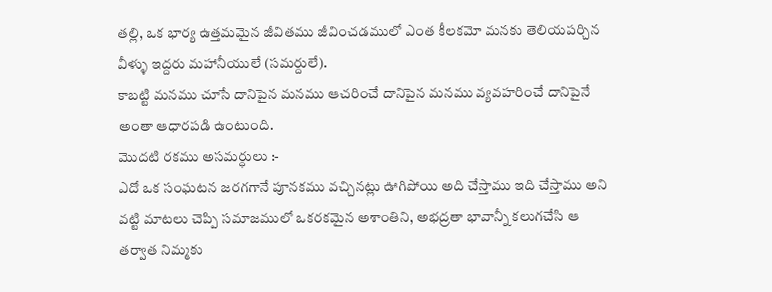తల్లి, ఒక భార్య ఉత్తమమైన జీవితము జీవించడములో ఎంత కీలకమో మనకు తెలియపర్చిన వీళ్ళు ఇద్దరు మహానీయులే (సమర్దులే).
కాబట్టి మనము చూసే దానిపైన మనము ఆచరించే దానిపైన మనము వ్యవహరించే దానిపైనే అంతా ఆధారపడి ఉంటుంది.
మొదటి రకము అసమర్ధులు :-
ఎదో ఒక సంఘటన జరగగానే పూనకము వచ్చినట్లు ఊగిపోయి అది చేస్తాము ఇది చేస్తాము అని వట్టి మాటలు చెప్పి సమాజములో ఒకరకమైన అశాంతిని, అభద్రతా భావాన్నీ కలుగచేసి ఆ తర్వాత నిమ్మకు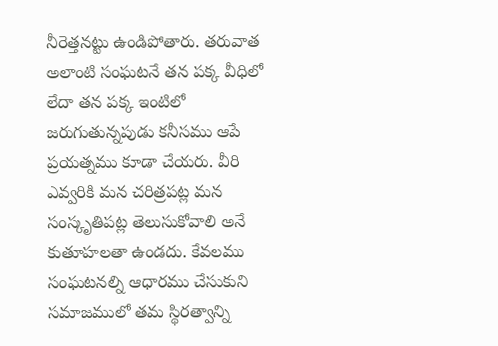నీరెత్తనట్టు ఉండిపోతారు. తరువాత అలాంటి సంఘటనే తన పక్క వీధిలో లేదా తన పక్క ఇంటిలో జరుగుతున్నపుడు కనీసము ఆపే ప్రయత్నము కూడా చేయరు. వీరి ఎవ్వరికి మన చరిత్రపట్ల మన సంస్కృతిపట్ల తెలుసుకోవాలి అనే కుతూహలతా ఉండదు. కేవలము సంఘటనల్ని ఆధారము చేసుకుని సమాజములో తమ స్థిరత్వాన్ని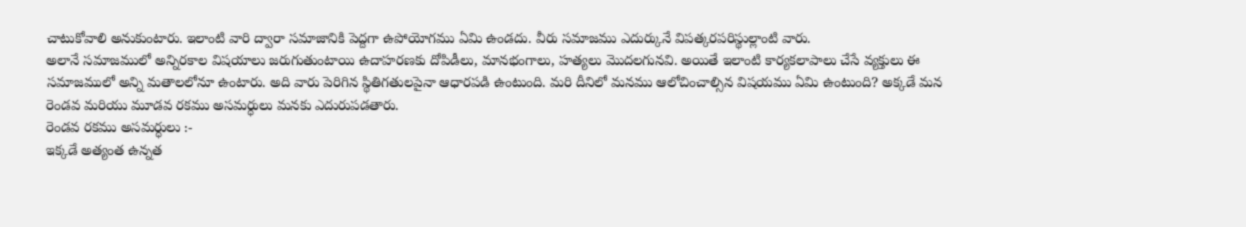చాటుకోవాలి అనుకుంటారు. ఇలాంటి వారి ద్వారా సమాజానికి పెద్దగా ఉపోయోగము ఏమి ఉండదు. వీరు సమాజము ఎదుర్కునే విపత్కరపరిస్థుల్లాంటి వారు.
అలానే సమాజములో అన్నిరకాల విషయాలు జరుగుతుంటాయి ఉదాహరణకు దోపిడీలు, మానభంగాలు, హత్యలు మొదలగునవి. అయితే ఇలాంటి కార్యకలాపాలు చేసే వ్యక్తులు ఈ సమాజములో అన్ని మతాలలోనూ ఉంటారు. అది వారు పెరిగిన స్థితిగతులపైనా ఆధారపడి ఉంటుంది. మరి దీనిలో మనము ఆలోచించాల్సిన విషయము ఏమి ఉంటుంది? అక్కడే మన రెండవ మరియు మూడవ రకము అసమర్ధులు మనకు ఎదురుపడతారు.
రెండవ రకము అసమర్ధులు :-
ఇక్కడే అత్యంత ఉన్నత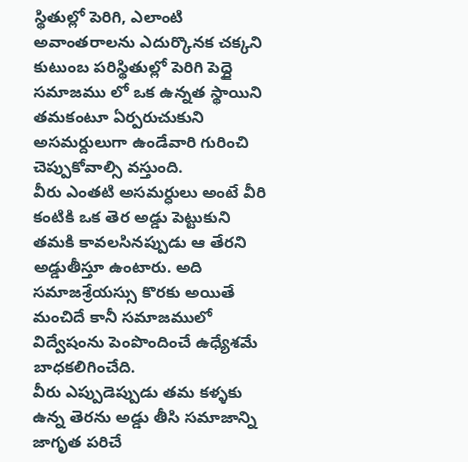స్థితుల్లో పెరిగి, ఎలాంటి అవాంతరాలను ఎదుర్కొనక చక్కని కుటుంబ పరిస్థితుల్లో పెరిగి పెద్దై సమాజము లో ఒక ఉన్నత స్థాయిని తమకంటూ ఏర్పరుచుకుని అసమర్దులుగా ఉండేవారి గురించి చెప్పుకోవాల్సి వస్తుంది.
వీరు ఎంతటి అసమర్ధులు అంటే వీరి కంటికి ఒక తెర అడ్డు పెట్టుకుని తమకి కావలసినప్పుడు ఆ తేరని అడ్డుతీస్తూ ఉంటారు. అది సమాజశ్రేయస్సు కొరకు అయితే మంచిదే కానీ సమాజములో విద్వేషంను పెంపొందించే ఉధ్యేశమే బాధకలిగించేది.
వీరు ఎప్పుడెప్పుడు తమ కళ్ళకు ఉన్న తెరను అడ్డు తీసి సమాజాన్ని జాగృత పరిచే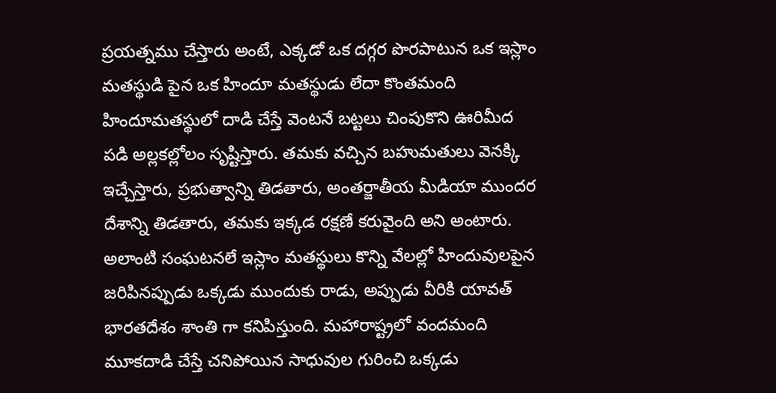ప్రయత్నము చేస్తారు అంటే, ఎక్కడో ఒక దగ్గర పొరపాటున ఒక ఇస్లాం మతస్థుడి పైన ఒక హిందూ మతస్థుడు లేదా కొంతమంది హిందూమతస్థులో దాడి చేస్తే వెంటనే బట్టలు చింపుకొని ఊరిమీద పడి అల్లకల్లోలం సృష్టిస్తారు. తమకు వచ్చిన బహుమతులు వెనక్కి ఇచ్చేస్తారు, ప్రభుత్వాన్ని తిడతారు, అంతర్జాతీయ మీడియా ముందర దేశాన్ని తిడతారు, తమకు ఇక్కడ రక్షణే కరువైంది అని అంటారు. అలాంటి సంఘటనలే ఇస్లాం మతస్థులు కొన్ని వేలల్లో హిందువులపైన జరిపినప్పుడు ఒక్కడు ముందుకు రాడు, అప్పుడు వీరికి యావత్ భారతదేశం శాంతి గా కనిపిస్తుంది. మహారాష్ట్రలో వందమంది మూకదాడి చేస్తే చనిపోయిన సాధువుల గురించి ఒక్కడు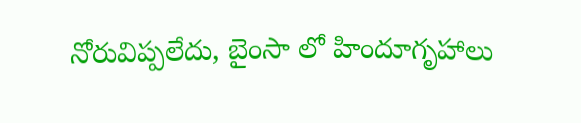నోరువిప్పలేదు, బైంసా లో హిందూగృహాలు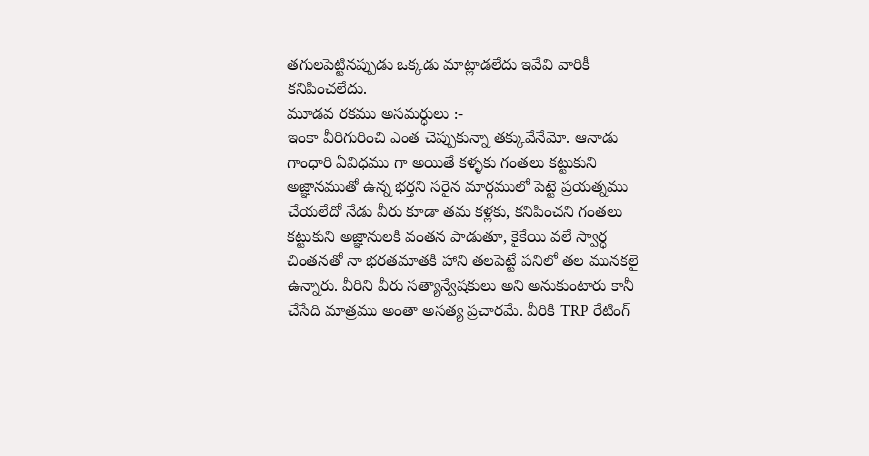తగులపెట్టినప్పుడు ఒక్కడు మాట్లాడలేదు ఇవేవి వారికీ కనిపించలేదు.
మూడవ రకము అసమర్ధులు :-
ఇంకా వీరిగురించి ఎంత చెప్పుకున్నా తక్కువేనేమో. ఆనాడు గాంధారి ఏవిధము గా అయితే కళ్ళకు గంతలు కట్టుకుని అజ్ఞానముతో ఉన్న భర్తని సరైన మార్గములో పెట్టె ప్రయత్నము చేయలేదో నేడు వీరు కూడా తమ కళ్లకు, కనిపించని గంతలు కట్టుకుని అజ్ఞానులకి వంతన పాడుతూ, కైకేయి వలే స్వార్ధ చింతనతో నా భరతమాతకి హాని తలపెట్టే పనిలో తల మునకలై ఉన్నారు. వీరిని వీరు సత్యాన్వేషకులు అని అనుకుంటారు కానీ చేసేది మాత్రము అంతా అసత్య ప్రచారమే. వీరికి TRP రేటింగ్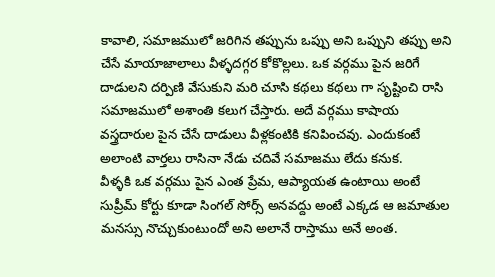కావాలి, సమాజములో జరిగిన తప్పును ఒప్పు అని ఒప్పుని తప్పు అని చేసే మాయాజాలాలు వీళ్ళదగ్గర కోకొల్లలు. ఒక వర్గము పైన జరిగే దాడులని దర్పిణి వేసుకుని మరి చూసి కథలు కథలు గా సృష్టించి రాసి సమాజములో అశాంతి కలుగ చేస్తారు. అదే వర్గము కాషాయ వస్త్రదారుల పైన చేసే దాడులు వీళ్లకంటికి కనిపించవు. ఎందుకంటే అలాంటి వార్తలు రాసినా నేడు చదివే సమాజము లేదు కనుక.
వీళ్ళకి ఒక వర్గము పైన ఎంత ప్రేమ, ఆప్యాయత ఉంటాయి అంటే సుప్రీమ్ కోర్టు కూడా సింగల్ సోర్స్ అనవద్దు అంటే ఎక్కడ ఆ జమాతుల మనస్సు నొచ్చుకుంటుందో అని అలానే రాస్తాము అనే అంత.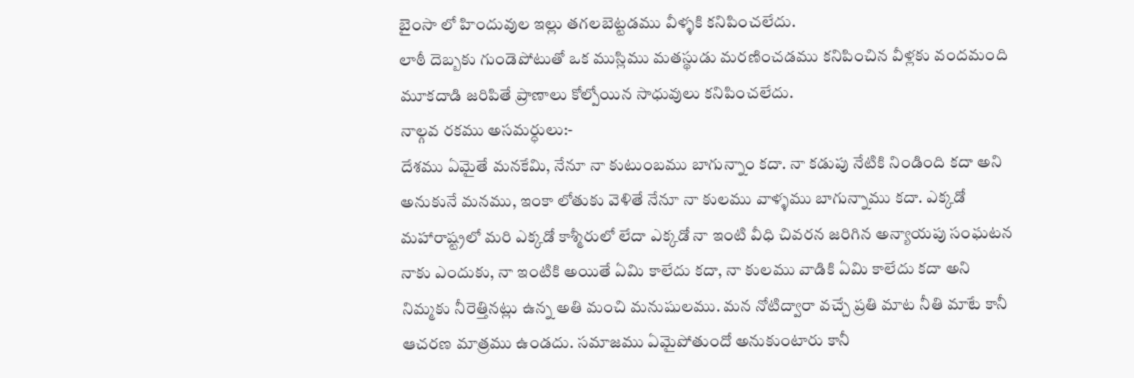బైంసా లో హిందువుల ఇల్లు తగలబెట్టడము వీళ్ళకి కనిపించలేదు.
లాఠీ దెబ్బకు గుండెపోటుతో ఒక ముస్లిము మతస్థుడు మరణించడము కనిపించిన వీళ్లకు వందమంది మూకదాడి జరిపితే ప్రాణాలు కోల్పోయిన సాధువులు కనిపించలేదు.
నాల్గవ రకము అసమర్ధులు:-
దేశము ఏమైతే మనకేమి, నేనూ నా కుటుంబము బాగున్నాం కదా. నా కడుపు నేటికి నిండింది కదా అని అనుకునే మనము, ఇంకా లోతుకు వెళితే నేనూ నా కులము వాళ్ళము బాగున్నాము కదా. ఎక్కడో మహారాష్ట్రలో మరి ఎక్కడో కాశ్మీరులో లేదా ఎక్కడో నా ఇంటి వీధి చివరన జరిగిన అన్యాయపు సంఘటన నాకు ఎందుకు, నా ఇంటికి అయితే ఏమి కాలేదు కదా, నా కులము వాడికి ఏమి కాలేదు కదా అని నిమ్మకు నీరెత్తినట్లు ఉన్న అతి మంచి మనుషులము. మన నోటిద్వారా వచ్చే ప్రతి మాట నీతి మాటే కానీ ఆచరణ మాత్రము ఉండదు. సమాజము ఏమైపోతుందో అనుకుంటారు కానీ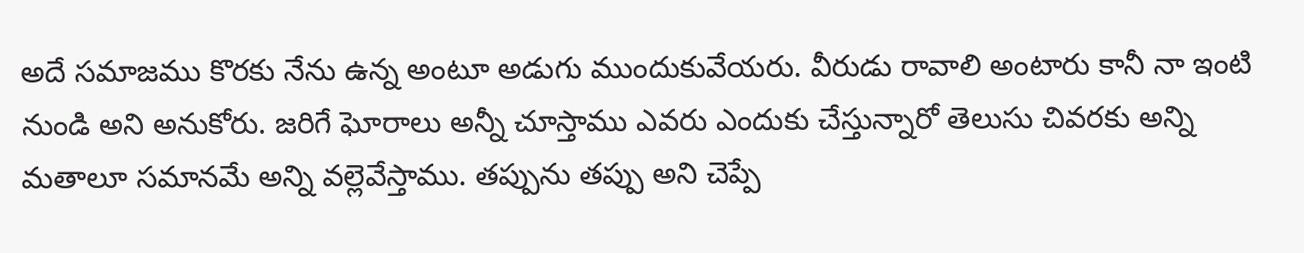అదే సమాజము కొరకు నేను ఉన్న అంటూ అడుగు ముందుకువేయరు. వీరుడు రావాలి అంటారు కానీ నా ఇంటి నుండి అని అనుకోరు. జరిగే ఘోరాలు అన్నీ చూస్తాము ఎవరు ఎందుకు చేస్తున్నారో తెలుసు చివరకు అన్ని మతాలూ సమానమే అన్ని వల్లెవేస్తాము. తప్పును తప్పు అని చెప్పే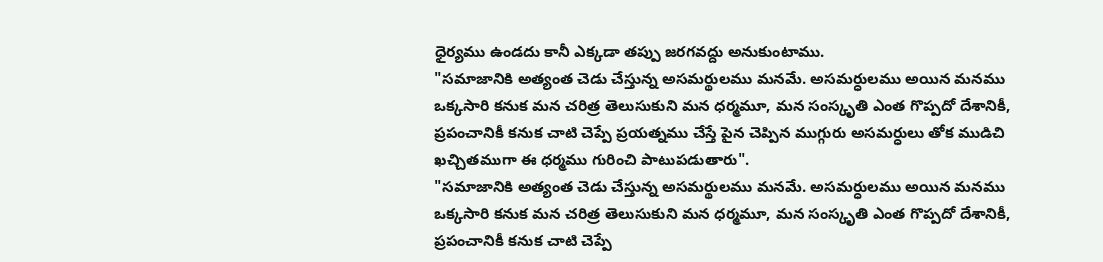ధైర్యము ఉండదు కానీ ఎక్కడా తప్పు జరగవద్దు అనుకుంటాము.
"సమాజానికి అత్యంత చెడు చేస్తున్న అసమర్థులము మనమే. అసమర్ధులము అయిన మనము ఒక్కసారి కనుక మన చరిత్ర తెలుసుకుని మన ధర్మమూ, మన సంస్కృతి ఎంత గొప్పదో దేశానికీ, ప్రపంచానికీ కనుక చాటి చెప్పే ప్రయత్నము చేస్తే పైన చెప్పిన ముగ్గురు అసమర్ధులు తోక ముడిచి ఖచ్చితముగా ఈ ధర్మము గురించి పాటుపడుతారు".
"సమాజానికి అత్యంత చెడు చేస్తున్న అసమర్థులము మనమే. అసమర్ధులము అయిన మనము ఒక్కసారి కనుక మన చరిత్ర తెలుసుకుని మన ధర్మమూ, మన సంస్కృతి ఎంత గొప్పదో దేశానికీ, ప్రపంచానికీ కనుక చాటి చెప్పే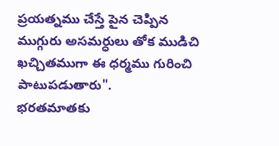ప్రయత్నము చేస్తే పైన చెప్పిన ముగ్గురు అసమర్ధులు తోక ముడిచి ఖచ్చితముగా ఈ ధర్మము గురించి పాటుపడుతారు".
భరతమాతకు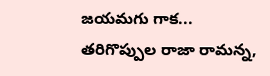జయమగు గాక...
తరిగొప్పుల రాజా రామన్న,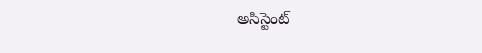అసిస్టెంట్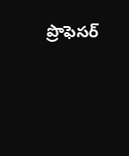ప్రొఫెసర్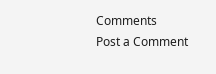Comments
Post a Comment